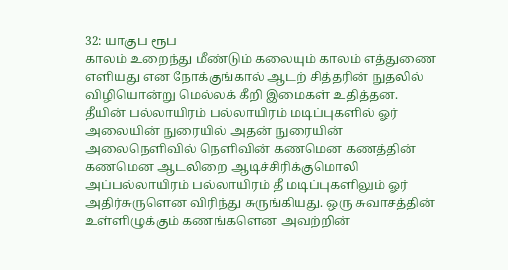32: யாகுப ரூப
காலம் உறைந்து மீண்டும் கலையும் காலம் எத்துணை எளியது என நோக்குங்கால் ஆடற் சித்தரின் நுதலில் விழியொன்று மெல்லக் கீறி இமைகள் உதித்தன. தீயின் பல்லாயிரம் பல்லாயிரம் மடிப்புகளில் ஓர் அலையின் நுரையில் அதன் நுரையின் அலைநெளிவில் நெளிவின் கணமென கணத்தின் கணமென ஆடலிறை ஆடிச்சிரிக்குமொலி அப்பல்லாயிரம் பல்லாயிரம் தீ மடிப்புகளிலும் ஓர் அதிர்சுருளென விரிந்து சுருங்கியது. ஒரு சுவாசத்தின் உள்ளிழுக்கும் கணங்களென அவற்றின்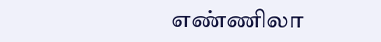எண்ணிலா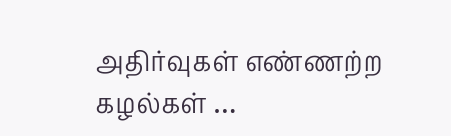அதிர்வுகள் எண்ணற்ற கழல்கள் …